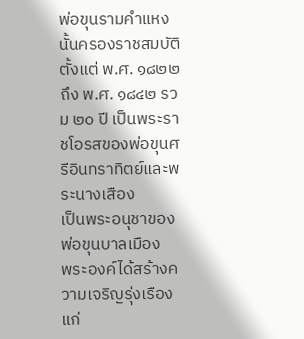พ่อขุนรามคำแหงนั้นครองราชสมบัติ
ตั้งแต่ พ.ศ. ๑๘๒๒ ถึง พ.ศ. ๑๘๔๒ รวม ๒๐ ปี เป็นพระราชโอรสของพ่อขุนศรีอินทราทิตย์และพระนางเสือง
เป็นพระอนุชาของพ่อขุนบาลเมือง
พระองค์ได้สร้างความเจริญรุ่งเรืองแก่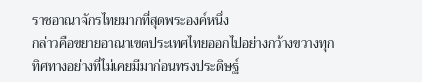ราชอาณาจักรไทยมากที่สุดพระองค์หนึ่ง
กล่าวคือขยายอาณาเขตประเทศไทยออกไปอย่างกว้างขวางทุกทิศทางอย่างที่ไม่เคยมีมาก่อนทรงประดิษฐ์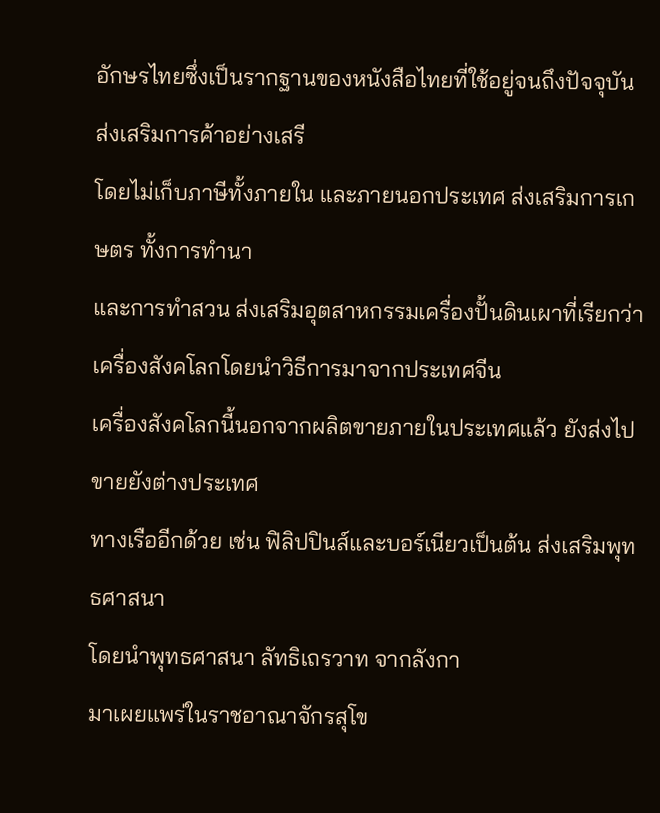อักษรไทยซึ่งเป็นรากฐานของหนังสือไทยที่ใช้อยู่จนถึงปัจจุบัน
ส่งเสริมการค้าอย่างเสรี
โดยไม่เก็บภาษีทั้งภายใน และภายนอกประเทศ ส่งเสริมการเกษตร ทั้งการทำนา
และการทำสวน ส่งเสริมอุตสาหกรรมเครื่องปั้นดินเผาที่เรียกว่า เครื่องสังคโลกโดยนำวิธีการมาจากประเทศจีน
เครื่องสังคโลกนี้นอกจากผลิตขายภายในประเทศแล้ว ยังส่งไปขายยังต่างประเทศ
ทางเรืออีกด้วย เช่น ฟิลิปปินส์และบอร์เนียวเป็นต้น ส่งเสริมพุทธศาสนา
โดยนำพุทธศาสนา ลัทธิเถรวาท จากลังกา
มาเผยแพร่ในราชอาณาจักรสุโข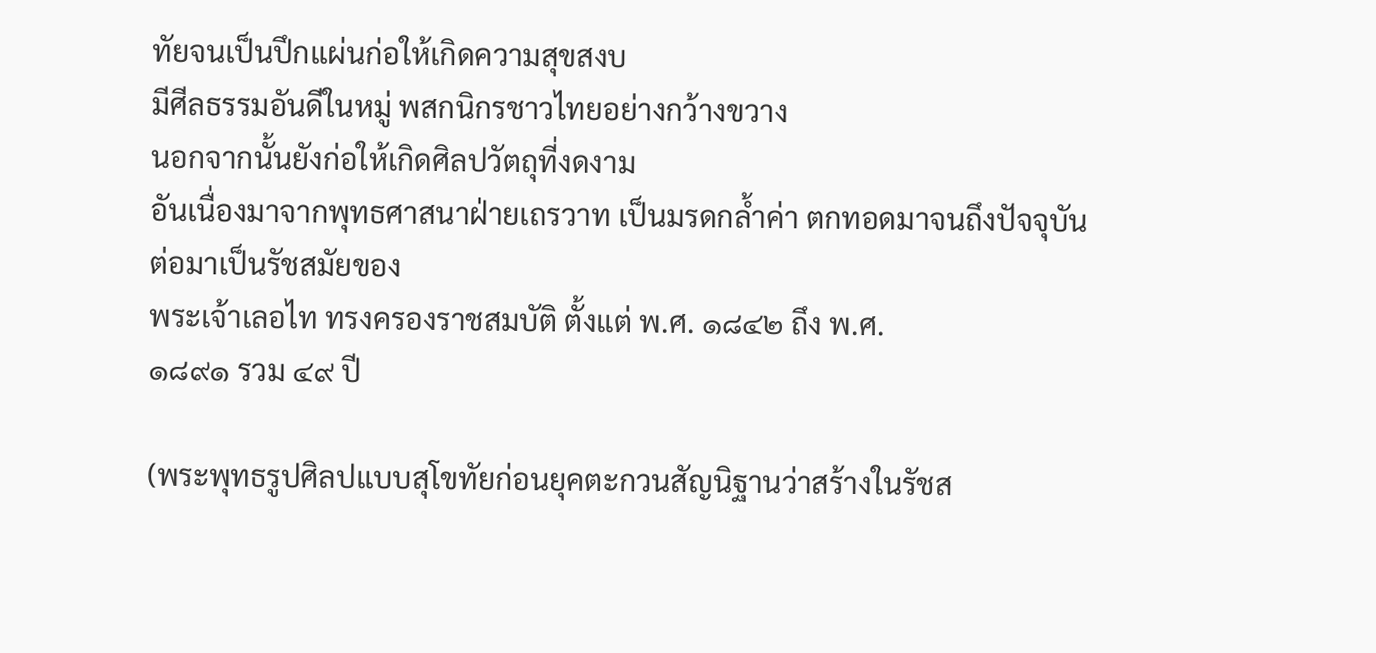ทัยจนเป็นปึกแผ่นก่อให้เกิดความสุขสงบ
มีศีลธรรมอันดีในหมู่ พสกนิกรชาวไทยอย่างกว้างขวาง
นอกจากนั้นยังก่อให้เกิดศิลปวัตถุที่งดงาม
อันเนื่องมาจากพุทธศาสนาฝ่ายเถรวาท เป็นมรดกล้ำค่า ตกทอดมาจนถึงปัจจุบัน
ต่อมาเป็นรัชสมัยของ
พระเจ้าเลอไท ทรงครองราชสมบัติ ตั้งแต่ พ.ศ. ๑๘๔๒ ถึง พ.ศ.
๑๘๙๑ รวม ๔๙ ปี

(พระพุทธรูปศิลปแบบสุโขทัยก่อนยุคตะกวนสัญนิฐานว่าสร้างในรัชส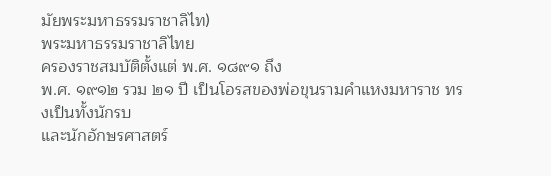มัยพระมหาธรรมราชาลิไท)
พระมหาธรรมราชาลิไทย
ครองราชสมบัติตั้งแต่ พ.ศ. ๑๘๙๑ ถึง
พ.ศ. ๑๙๑๒ รวม ๒๑ ปี เป็นโอรสของพ่อขุนรามคำแหงมหาราช ทรงเป็นทั้งนักรบ
และนักอักษรศาสตร์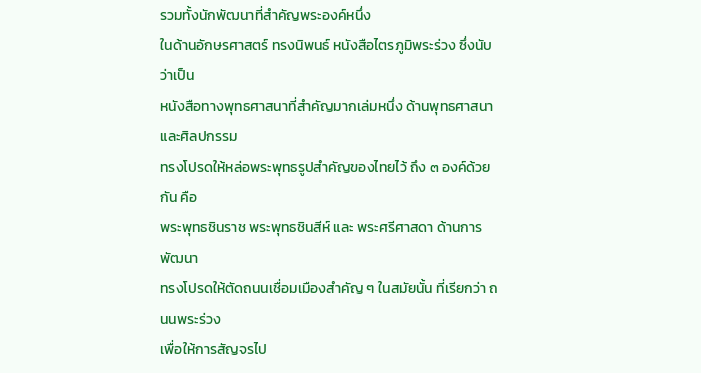รวมทั้งนักพัฒนาที่สำคัญพระองค์หนึ่ง
ในด้านอักษรศาสตร์ ทรงนิพนธ์ หนังสือไตรภูมิพระร่วง ซึ่งนับว่าเป็น
หนังสือทางพุทธศาสนาที่สำคัญมากเล่มหนึ่ง ด้านพุทธศาสนา และศิลปกรรม
ทรงโปรดให้หล่อพระพุทธรูปสำคัญของไทยไว้ ถึง ๓ องค์ด้วยกัน คือ
พระพุทธชินราช พระพุทธชินสีห์ และ พระศรีศาสดา ด้านการพัฒนา
ทรงโปรดให้ตัดถนนเชื่อมเมืองสำคัญ ๆ ในสมัยนั้น ที่เรียกว่า ถนนพระร่วง
เพื่อให้การสัญจรไป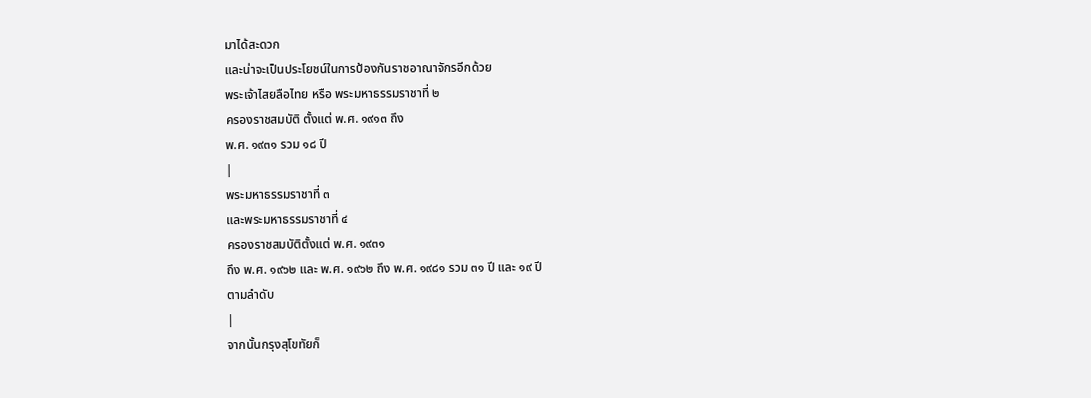มาได้สะดวก
และน่าจะเป็นประโยชน์ในการป้องกันราชอาณาจักรอีกด้วย
พระเจ้าไสยลือไทย หรือ พระมหาธรรมราชาที่ ๒
ครองราชสมบัติ ตั้งแต่ พ.ศ. ๑๙๑๓ ถึง
พ.ศ. ๑๙๓๑ รวม ๑๘ ปี
|
พระมหาธรรมราชาที่ ๓
และพระมหาธรรมราชาที่ ๔
ครองราชสมบัติตั้งแต่ พ.ศ. ๑๙๓๑
ถึง พ.ศ. ๑๙๖๒ และ พ.ศ. ๑๙๖๒ ถึง พ.ศ. ๑๙๘๑ รวม ๓๑ ปี และ ๑๙ ปี
ตามลำดับ
|
จากนั้นกรุงสุโขทัยก็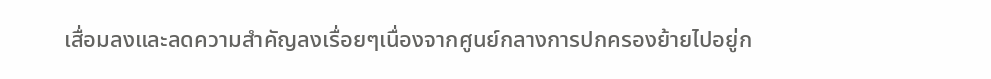เสื่อมลงและลดความสำคัญลงเรื่อยๆเนื่องจากศูนย์กลางการปกครองย้ายไปอยู่ก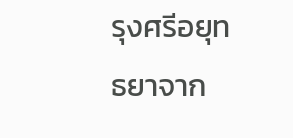รุงศรีอยุทธยาจาก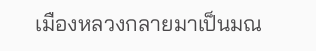เมืองหลวงกลายมาเป็นมณ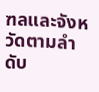ฑลและจังหวัดตามลำดับ